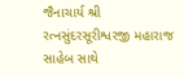જૈનાચાર્ય શ્રી રત્નસુંદરસૂરીશ્વરજી મહારાજ સાહેબ સાથે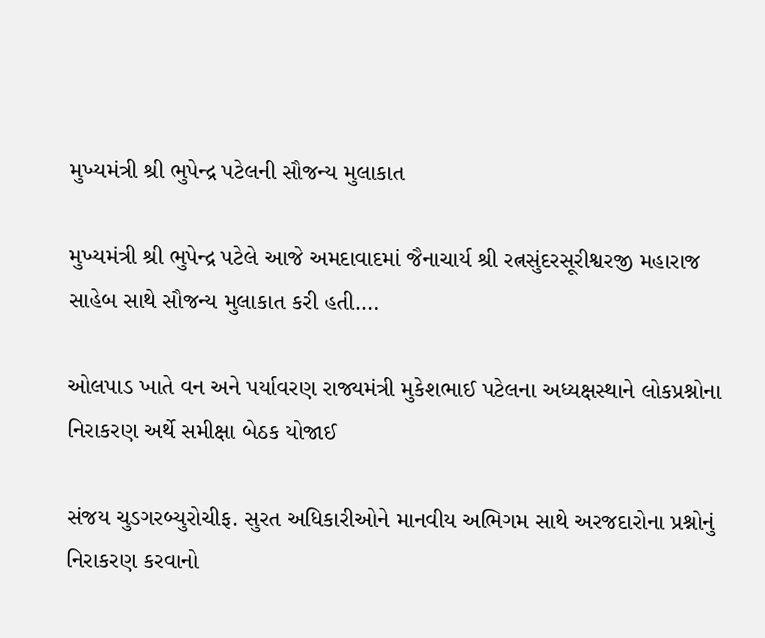મુખ્યમંત્રી શ્રી ભુપેન્દ્ર પટેલની સૌજન્ય મુલાકાત

મુખ્યમંત્રી શ્રી ભુપેન્દ્ર પટેલે આજે અમદાવાદમાં જૈનાચાર્ય શ્રી રત્નસુંદરસૂરીશ્વરજી મહારાજ સાહેબ સાથે સૌજન્ય મુલાકાત કરી હતી.…

ઓલપાડ ખાતે વન અને પર્યાવરણ રાજ્યમંત્રી મુકેશભાઈ પટેલના અધ્યક્ષસ્થાને લોકપ્રશ્નોના નિરાકરણ અર્થે સમીક્ષા બેઠક યોજાઈ

સંજય ચુડગરબ્યુરોચીફ. સુરત અધિકારીઓને માનવીય અભિગમ સાથે અરજદારોના પ્રશ્નોનું નિરાકરણ કરવાનો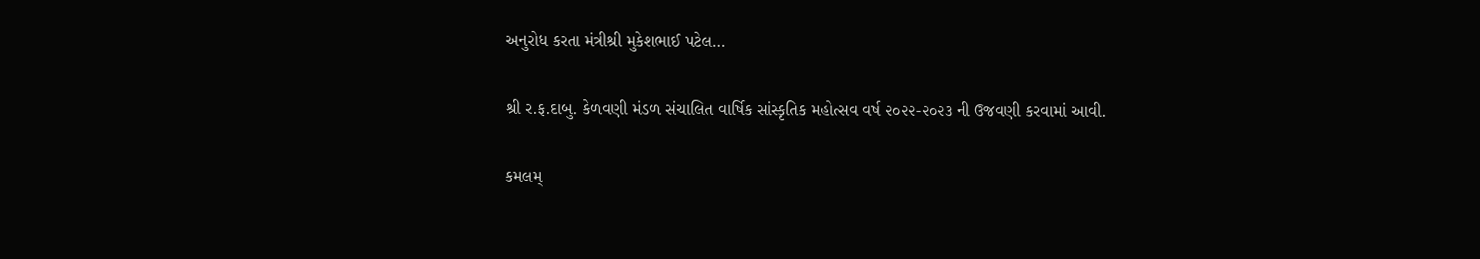અનુરોધ કરતા મંત્રીશ્રી મુકેશભાઈ પટેલ…

શ્રી ર.ફ.દાબુ. કેળવણી મંડળ સંચાલિત વાર્ષિક સાંસ્કૃતિક મહોત્સવ વર્ષ ૨૦૨૨-૨૦૨૩ ની ઉજવણી કરવામાં આવી.

કમલમ્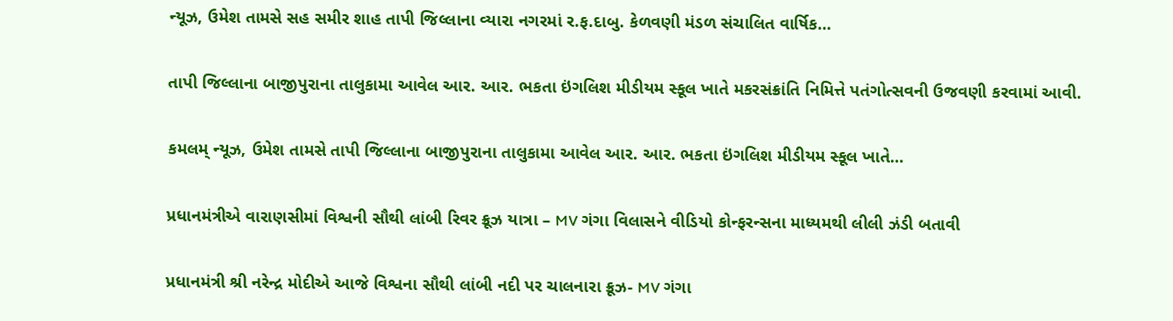ન્યૂઝ, ઉમેશ તામસે સહ સમીર શાહ તાપી જિલ્લાના વ્યારા નગરમાં ર.ફ.દાબુ. કેળવણી મંડળ સંચાલિત વાર્ષિક…

તાપી જિલ્લાના બાજીપુરાના તાલુકામા આવેલ આર. આર. ભકતા ઇંગલિશ મીડીયમ સ્કૂલ ખાતે મકરસંક્રાંતિ નિમિત્તે પતંગોત્સવની ઉજવણી કરવામાં આવી.

કમલમ્ ન્યૂઝ, ઉમેશ તામસે તાપી જિલ્લાના બાજીપુરાના તાલુકામા આવેલ આર. આર. ભકતા ઇંગલિશ મીડીયમ સ્કૂલ ખાતે…

પ્રધાનમંત્રીએ વારાણસીમાં વિશ્વની સૌથી લાંબી રિવર ક્રૂઝ યાત્રા – MV ગંગા વિલાસને વીડિયો કોન્ફરન્સના માધ્યમથી લીલી ઝંડી બતાવી

પ્રધાનમંત્રી શ્રી નરેન્દ્ર મોદીએ આજે વિશ્વના સૌથી લાંબી નદી પર ચાલનારા ક્રૂઝ- MV ગંગા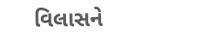વિલાસને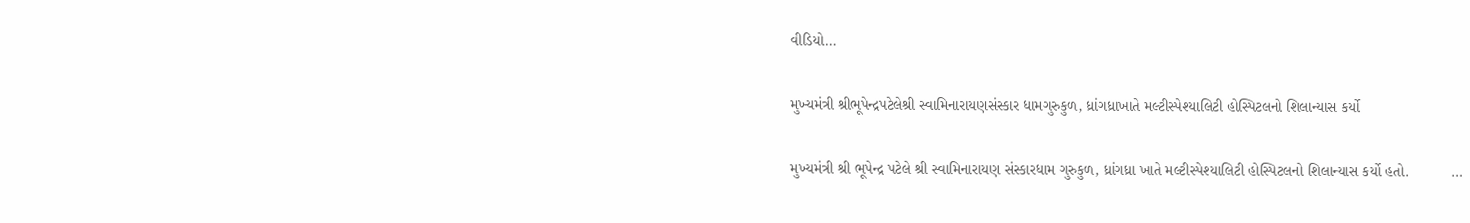વીડિયો…

મુખ્યમંત્રી શ્રીભૂપેન્દ્રપટેલેશ્રી સ્વામિનારાયણસંસ્કાર ધામગુરુકુળ, ધ્રાંગધ્રાખાતે મલ્ટીસ્પેશ્યાલિટી હોસ્પિટલનો શિલાન્યાસ કર્યો

મુખ્યમંત્રી શ્રી ભૂપેન્દ્ર પટેલે શ્રી સ્વામિનારાયણ સંસ્કારધામ ગુરુકુળ, ધ્રાંગધ્રા ખાતે મલ્ટીસ્પેશ્યાલિટી હોસ્પિટલનો શિલાન્યાસ કર્યો હતો.          …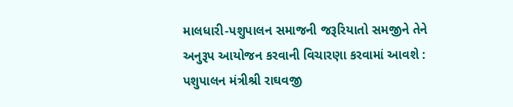માલધારી-પશુપાલન સમાજની જરૂરિયાતો સમજીને તેને અનુરૂપ આયોજન કરવાની વિચારણા કરવામાં આવશે : પશુપાલન મંત્રીશ્રી રાઘવજી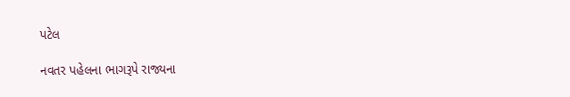પટેલ

નવતર પહેલના ભાગરૂપે રાજ્યના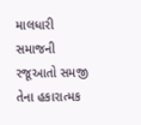માલધારી સમાજની રજૂઆતો સમજી તેના હકારાત્મક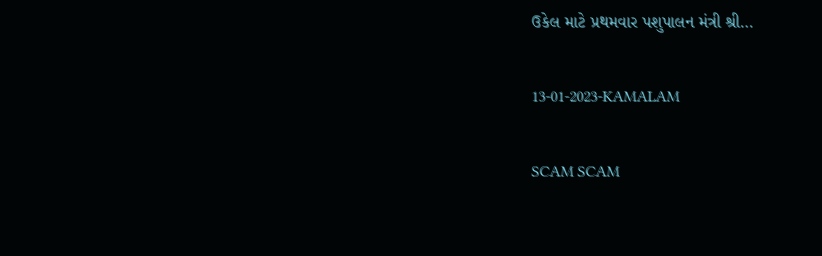ઉકેલ માટે પ્રથમવાર પશુપાલન મંત્રી શ્રી…

13-01-2023-KAMALAM

SCAM SCAM